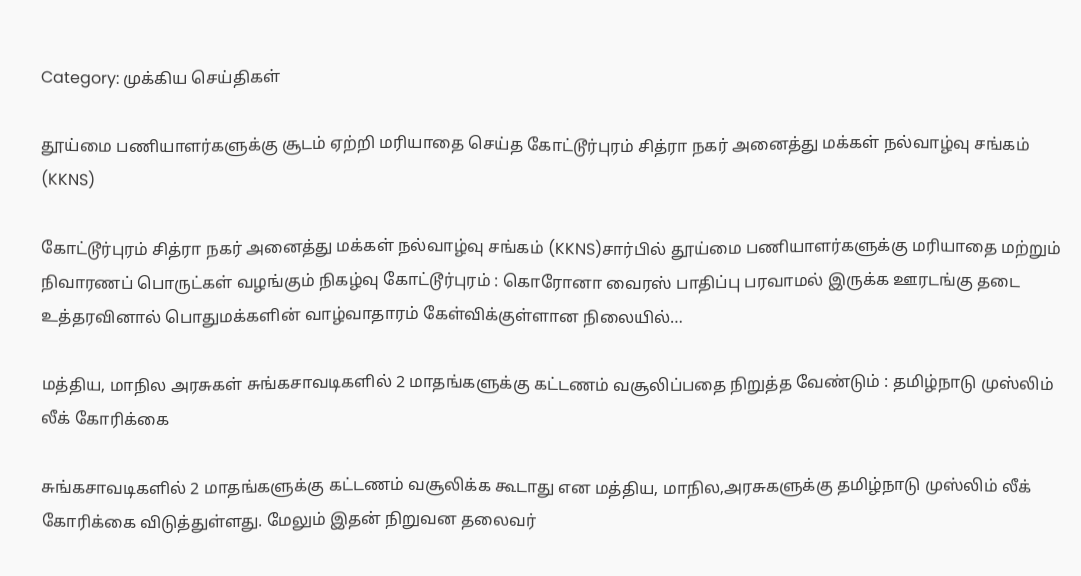Category: முக்கிய செய்திகள்

தூய்மை பணியாளர்களுக்கு சூடம் ஏற்றி மரியாதை செய்த கோட்டூர்புரம் சித்ரா நகர் அனைத்து மக்கள் நல்வாழ்வு சங்கம் (KKNS)

கோட்டூர்புரம் சித்ரா நகர் அனைத்து மக்கள் நல்வாழ்வு சங்கம் (KKNS)சார்பில் தூய்மை பணியாளர்களுக்கு மரியாதை மற்றும் நிவாரணப் பொருட்கள் வழங்கும் நிகழ்வு கோட்டூர்புரம் : கொரோனா வைரஸ் பாதிப்பு பரவாமல் இருக்க ஊரடங்கு தடை உத்தரவினால் பொதுமக்களின் வாழ்வாதாரம் கேள்விக்குள்ளான நிலையில்…

மத்திய, மாநில அரசுகள் சுங்கசாவடிகளில் 2 மாதங்களுக்கு கட்டணம் வசூலிப்பதை நிறுத்த வேண்டும் : தமிழ்நாடு முஸ்லிம் லீக் கோரிக்கை

சுங்கசாவடிகளில் 2 மாதங்களுக்கு கட்டணம் வசூலிக்க கூடாது என மத்திய, மாநில,அரசுகளுக்கு தமிழ்நாடு முஸ்லிம் லீக் கோரிக்கை விடுத்துள்ளது. மேலும் இதன் நிறுவன தலைவர்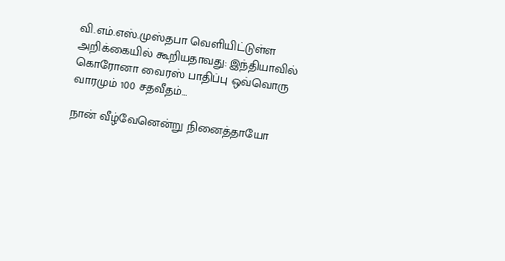வி.எம்.எஸ்.முஸ்தபா வெளியிட்டுள்ள அறிக்கையில் கூறியதாவது: இந்தியாவில் கொரோனா வைரஸ் பாதிப்பு ஒவ்வொரு வாரமும் 100 சதவீதம்…

நான் வீழ்வேனென்று நினைத்தாயோ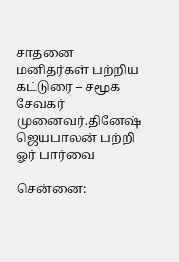சாதனை மனிதர்கள் பற்றிய கட்டுரை – சமூக சேவகர் முனைவர்.தினேஷ் ஜெயபாலன் பற்றி ஓர் பார்வை

சென்னை: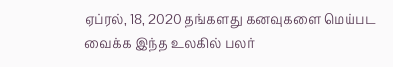ஏப்ரல், 18, 2020 தங்களது கனவுகளை மெய்பட வைக்க இந்த உலகில் பலர்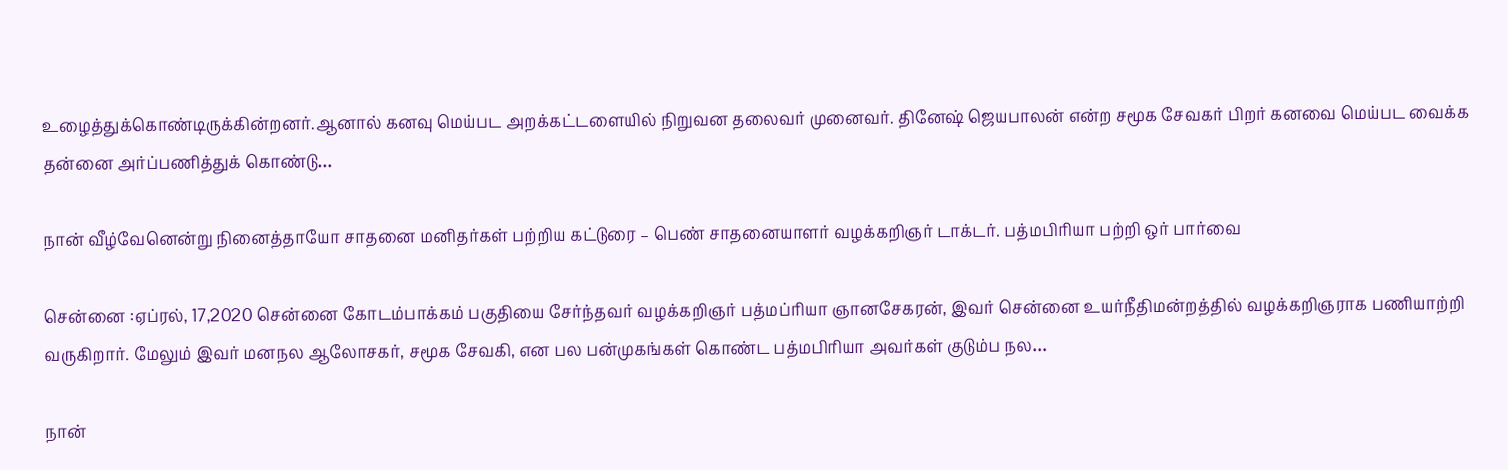உழைத்துக்கொண்டிருக்கின்றனர்.ஆனால் கனவு மெய்பட அறக்கட்டளையில் நிறுவன தலைவர் முனைவர். தினேஷ் ஜெயபாலன் என்ற சமூக சேவகர் பிறர் கனவை மெய்பட வைக்க தன்னை அர்ப்பணித்துக் கொண்டு…

நான் வீழ்வேனென்று நினைத்தாயோ சாதனை மனிதர்கள் பற்றிய கட்டுரை – பெண் சாதனையாளர் வழக்கறிஞர் டாக்டர். பத்மபிரியா பற்றி ஒர் பார்வை

சென்னை :ஏப்ரல், 17,2020 சென்னை கோடம்பாக்கம் பகுதியை சேர்ந்தவர் வழக்கறிஞர் பத்மப்ரியா ஞானசேகரன், இவர் சென்னை உயர்நீதிமன்றத்தில் வழக்கறிஞராக பணியாற்றி வருகிறார். மேலும் இவர் மனநல ஆலோசகர், சமூக சேவகி, என பல பன்முகங்கள் கொண்ட பத்மபிரியா அவர்கள் குடும்ப நல…

நான்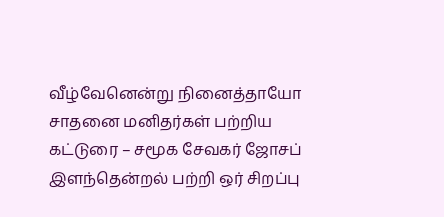வீழ்வேனென்று நினைத்தாயோ சாதனை மனிதர்கள் பற்றிய கட்டுரை – சமூக சேவகர் ஜோசப் இளந்தென்றல் பற்றி ஒர் சிறப்பு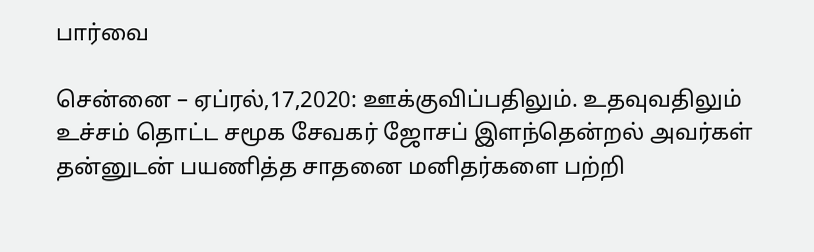பார்வை

சென்னை – ஏப்ரல்,17,2020: ஊக்குவிப்பதிலும். உதவுவதிலும் உச்சம் தொட்ட சமூக சேவகர் ஜோசப் இளந்தென்றல் அவர்கள் தன்னுடன் பயணித்த சாதனை மனிதர்களை பற்றி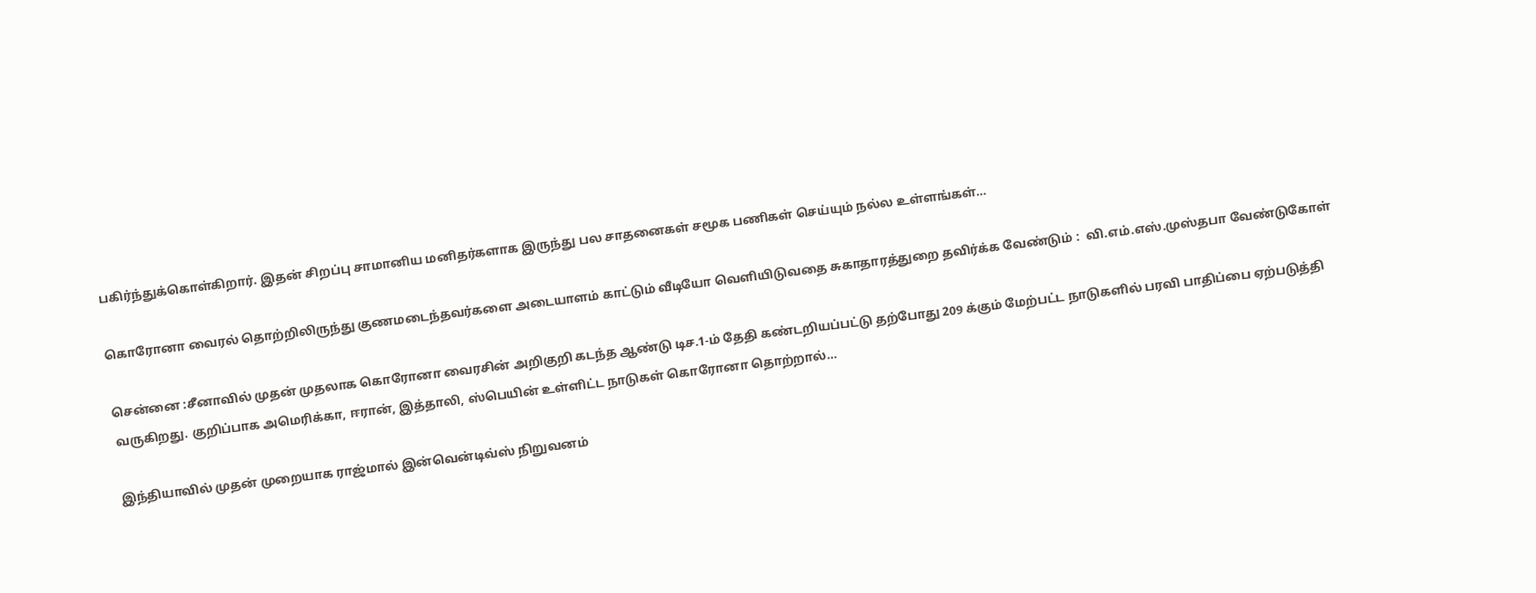பகிர்ந்துக்கொள்கிறார். இதன் சிறப்பு சாமானிய மனிதர்களாக இருந்து பல சாதனைகள் சமூக பணிகள் செய்யும் நல்ல உள்ளங்கள்…

கொரோனா வைரல் தொற்றிலிருந்து குணமடைந்தவர்களை அடையாளம் காட்டும் வீடியோ வெளியிடுவதை சுகாதாரத்துறை தவிர்க்க வேண்டும் :  வி.எம்.எஸ்.முஸ்தபா வேண்டுகோள்

சென்னை :சீனாவில் முதன் முதலாக கொரோனா வைரசின் அறிகுறி கடந்த ஆண்டு டிச.1-ம் தேதி கண்டறியப்பட்டு தற்போது 209 க்கும் மேற்பட்ட நாடுகளில் பரவி பாதிப்பை ஏற்படுத்தி வருகிறது. குறிப்பாக அமெரிக்கா, ஈரான், இத்தாலி, ஸ்பெயின் உள்ளிட்ட நாடுகள் கொரோனா தொற்றால்…

இந்தியாவில் முதன் முறையாக ராஜ்மால் இன்வென்டிவ்ஸ் நிறுவனம்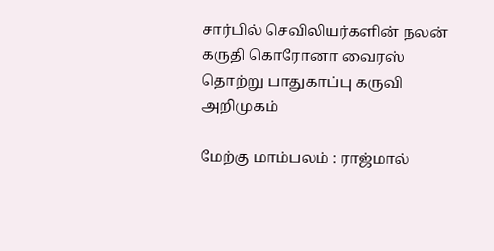சார்பில் செவிலியர்களின் நலன் கருதி கொரோனா வைரஸ் தொற்று பாதுகாப்பு கருவி அறிமுகம்

மேற்கு மாம்பலம் : ராஜ்மால்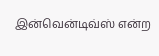இன்வென்டிவ்ஸ் என்ற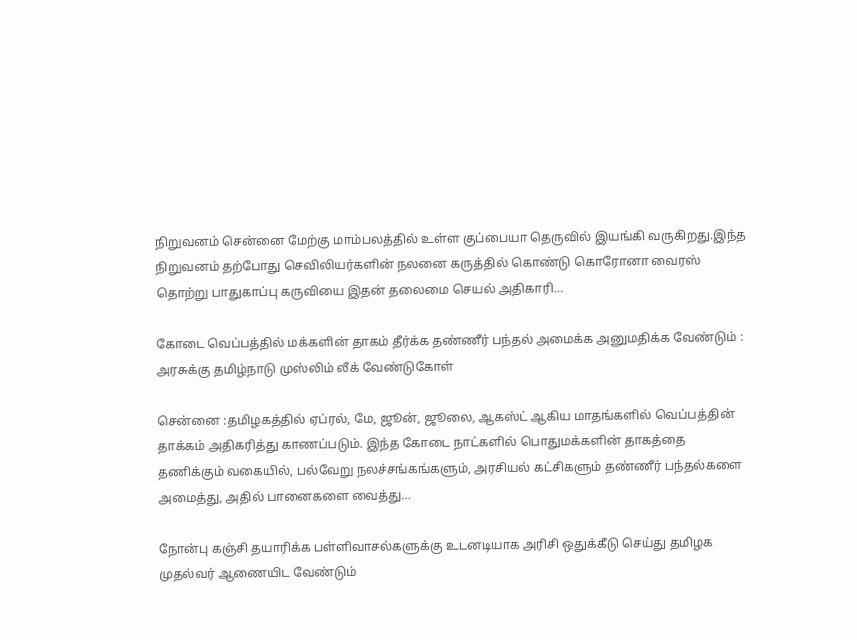நிறுவனம் சென்னை மேற்கு மாம்பலத்தில் உள்ள குப்பையா தெருவில் இயங்கி வருகிறது.இந்த நிறுவனம் தற்போது செவிலியர்களின் நலனை கருத்தில் கொண்டு கொரோனா வைரஸ் தொற்று பாதுகாப்பு கருவியை இதன் தலைமை செயல் அதிகாரி…

கோடை வெப்பத்தில் மக்களின் தாகம் தீர்க்க தண்ணீர் பந்தல் அமைக்க அனுமதிக்க வேண்டும் : அரசுக்கு தமிழ்நாடு முஸ்லிம் லீக் வேண்டுகோள்

சென்னை :தமிழகத்தில் ஏப்ரல், மே, ஜூன், ஜூலை, ஆகஸ்ட் ஆகிய மாதங்களில் வெப்பத்தின் தாக்கம் அதிகரித்து காணப்படும். இந்த கோடை நாட்களில் பொதுமக்களின் தாகத்தை தணிக்கும் வகையில், பல்வேறு நலச்சங்கங்களும், அரசியல் கட்சிகளும் தண்ணீர் பந்தல்களை அமைத்து, அதில் பானைகளை வைத்து…

நோன்பு கஞ்சி தயாரிக்க பள்ளிவாசல்களுக்கு உடனடியாக அரிசி ஒதுக்கீடு செய்து தமிழக முதல்வர் ஆணையிட வேண்டும்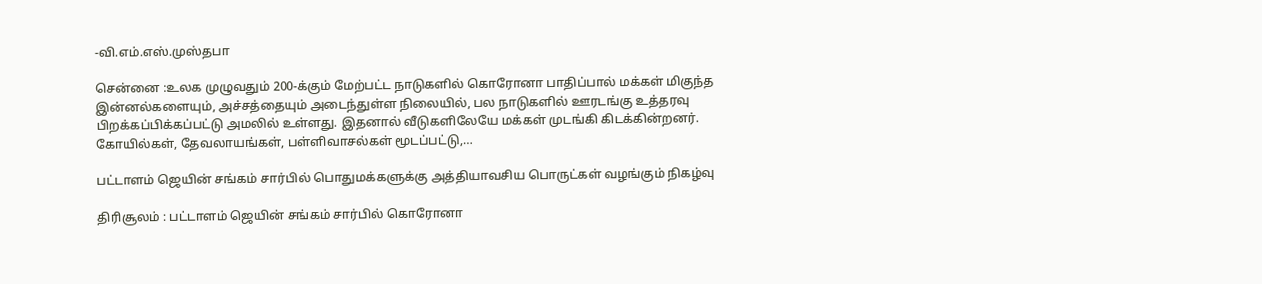-வி.எம்.எஸ்.முஸ்தபா

சென்னை :உலக முழுவதும் 200-க்கும் மேற்பட்ட நாடுகளில் கொரோனா பாதிப்பால் மக்கள் மிகுந்த இன்னல்களையும், அச்சத்தையும் அடைந்துள்ள நிலையில், பல நாடுகளில் ஊரடங்கு உத்தரவு பிறக்கப்பிக்கப்பட்டு அமலில் உள்ளது. இதனால் வீடுகளிலேயே மக்கள் முடங்கி கிடக்கின்றனர். கோயில்கள், தேவலாயங்கள், பள்ளிவாசல்கள் மூடப்பட்டு,…

பட்டாளம் ஜெயின் சங்கம் சார்பில் பொதுமக்களுக்கு அத்தியாவசிய பொருட்கள் வழங்கும் நிகழ்வு

திரிசூலம் : பட்டாளம் ஜெயின் சங்கம் சார்பில் கொரோனா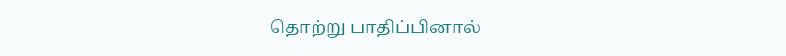தொற்று பாதிப்பினால்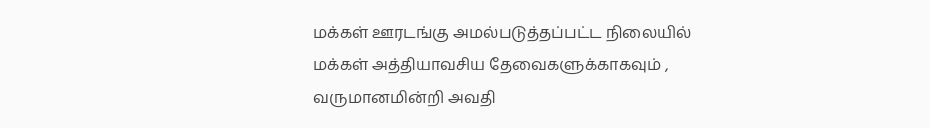மக்கள் ஊரடங்கு அமல்படுத்தப்பட்ட நிலையில் மக்கள் அத்தியாவசிய தேவைகளுக்காகவும் , வருமானமின்றி அவதி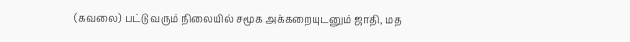(கவலை) பட்டு வரும் நிலையில் சமூக அக்கறையுடனும் ஜாதி, மத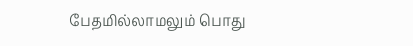பேதமில்லாமலும் பொது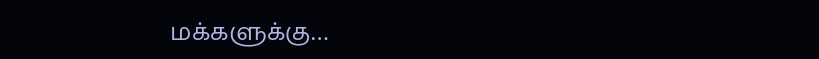மக்களுக்கு…